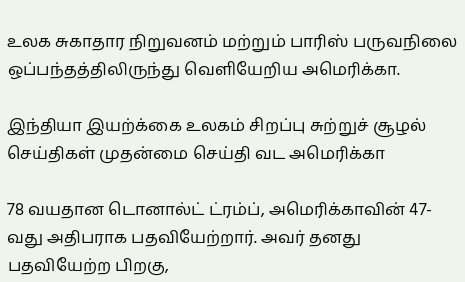உலக சுகாதார நிறுவனம் மற்றும் பாரிஸ் பருவநிலை ஒப்பந்தத்திலிருந்து வெளியேறிய அமெரிக்கா.

இந்தியா இயற்க்கை உலகம் சிறப்பு சுற்றுச் சூழல் செய்திகள் முதன்மை செய்தி வட அமெரிக்கா

78 வயதான டொனால்ட் ட்ரம்ப், அமெரிக்காவின் 47-வது அதிபராக பதவியேற்றார். அவர் தனது பதவியேற்ற பிறகு,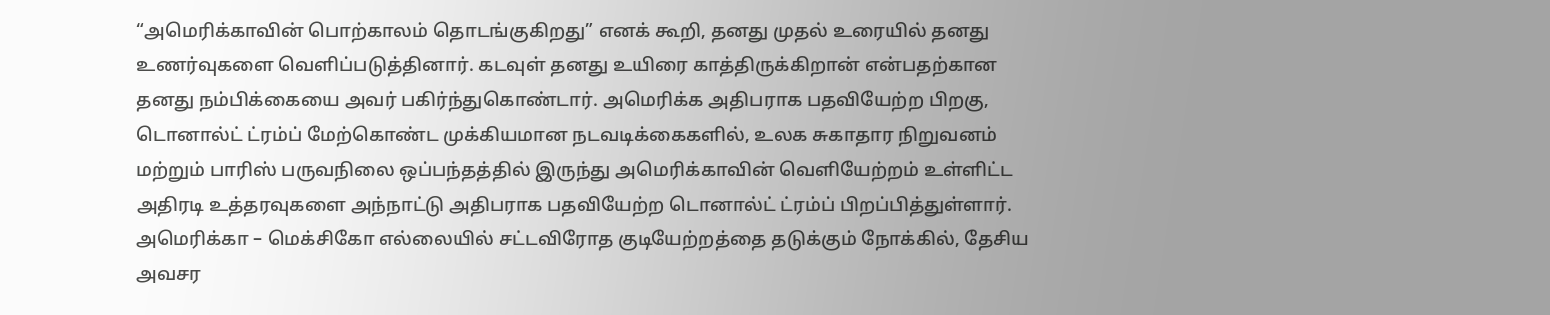“அமெரிக்காவின் பொற்காலம் தொடங்குகிறது” எனக் கூறி, தனது முதல் உரையில் தனது உணர்வுகளை வெளிப்படுத்தினார். கடவுள் தனது உயிரை காத்திருக்கிறான் என்பதற்கான தனது நம்பிக்கையை அவர் பகிர்ந்துகொண்டார். அமெரிக்க அதிபராக பதவியேற்ற பிறகு, டொனால்ட் ட்ரம்ப் மேற்கொண்ட முக்கியமான நடவடிக்கைகளில், உலக சுகாதார நிறுவனம் மற்றும் பாரிஸ் பருவநிலை ஒப்பந்தத்தில் இருந்து அமெரிக்காவின் வெளியேற்றம் உள்ளிட்ட அதிரடி உத்தரவுகளை அந்நாட்டு அதிபராக பதவியேற்ற டொனால்ட் ட்ரம்ப் பிறப்பித்துள்ளார். அமெரிக்கா – மெக்சிகோ எல்லையில் சட்டவிரோத குடியேற்றத்தை தடுக்கும் நோக்கில், தேசிய அவசர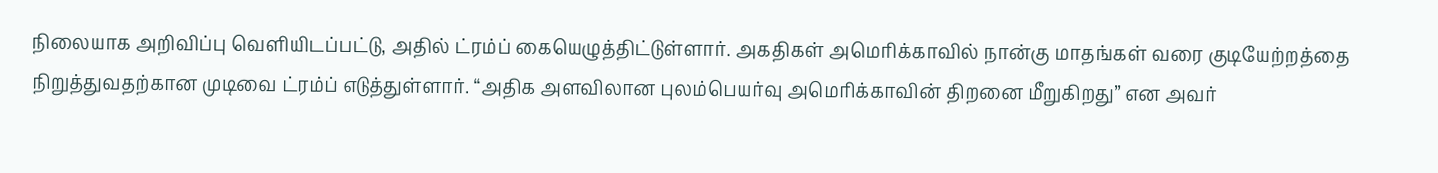நிலையாக அறிவிப்பு வெளியிடப்பட்டு, அதில் ட்ரம்ப் கையெழுத்திட்டுள்ளார். அகதிகள் அமெரிக்காவில் நான்கு மாதங்கள் வரை குடியேற்றத்தை நிறுத்துவதற்கான முடிவை ட்ரம்ப் எடுத்துள்ளார். “அதிக அளவிலான புலம்பெயர்வு அமெரிக்காவின் திறனை மீறுகிறது” என அவர்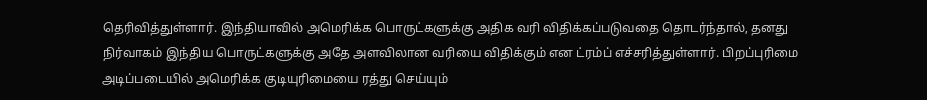தெரிவித்துள்ளார். இந்தியாவில் அமெரிக்க பொருட்களுக்கு அதிக வரி விதிக்கப்படுவதை தொடர்ந்தால், தனது நிர்வாகம் இந்திய பொருட்களுக்கு அதே அளவிலான வரியை விதிக்கும் என ட்ரம்ப் எச்சரித்துள்ளார். பிறப்புரிமை அடிப்படையில் அமெரிக்க குடியுரிமையை ரத்து செய்யும்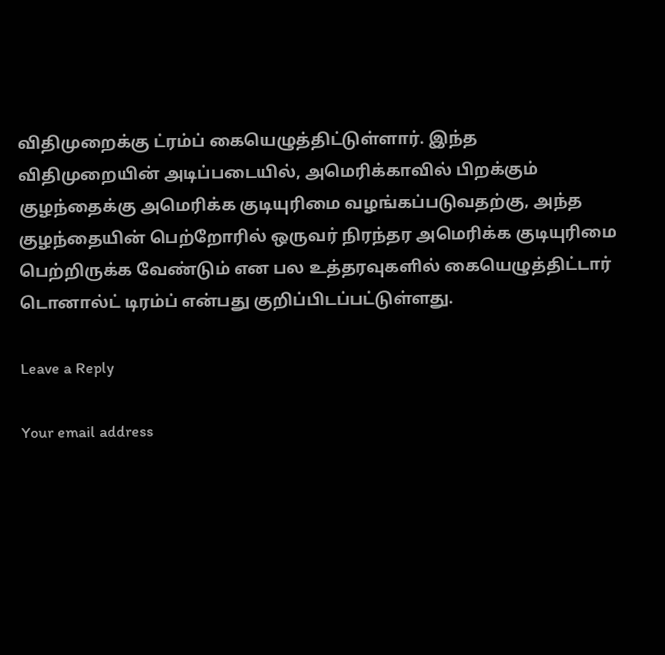விதிமுறைக்கு ட்ரம்ப் கையெழுத்திட்டுள்ளார். இந்த விதிமுறையின் அடிப்படையில், அமெரிக்காவில் பிறக்கும் குழந்தைக்கு அமெரிக்க குடியுரிமை வழங்கப்படுவதற்கு, அந்த குழந்தையின் பெற்றோரில் ஒருவர் நிரந்தர அமெரிக்க குடியுரிமை பெற்றிருக்க வேண்டும் என பல உத்தரவுகளில் கையெழுத்திட்டார் டொனால்ட் டிரம்ப் என்பது குறிப்பிடப்பட்டுள்ளது.

Leave a Reply

Your email address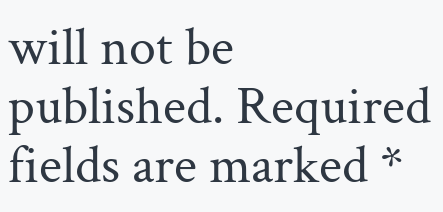will not be published. Required fields are marked *